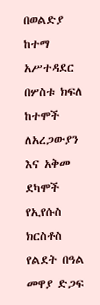በወልድያ ከተማ አሥተዳደር በሦስቱ ክፍለ ከተሞች ለአረጋውያን እና አቅመ ደካሞች የኢየሱስ ክርስቶስ የልደት በዓል መዋያ ድጋፍ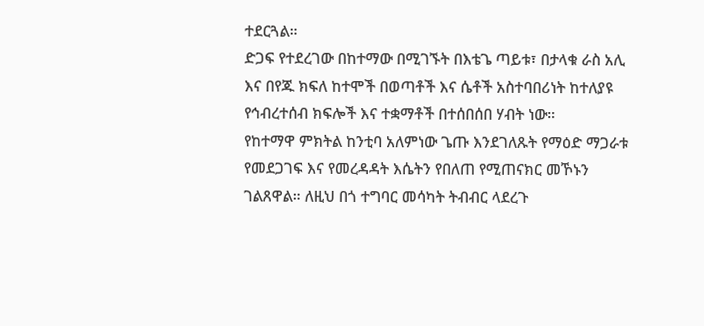ተደርጓል።
ድጋፍ የተደረገው በከተማው በሚገኙት በእቴጌ ጣይቱ፣ በታላቁ ራስ አሊ እና በየጁ ክፍለ ከተሞች በወጣቶች እና ሴቶች አስተባበሪነት ከተለያዩ የኅብረተሰብ ክፍሎች እና ተቋማቶች በተሰበሰበ ሃብት ነው።
የከተማዋ ምክትል ከንቲባ አለምነው ጌጡ እንደገለጹት የማዕድ ማጋራቱ የመደጋገፍ እና የመረዳዳት እሴትን የበለጠ የሚጠናክር መኾኑን ገልጸዋል። ለዚህ በጎ ተግባር መሳካት ትብብር ላደረጉ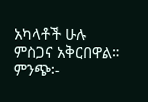አካላቶች ሁሉ ምስጋና አቅርበዋል።
ምንጭ፡-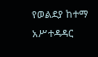የወልደያ ከተማ አሥተዳዳር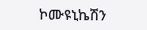ኮሙዩኒኬሽን